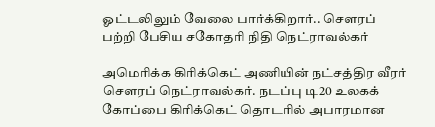ஓட்டலிலும் வேலை பார்க்கிறார்.. சௌரப் பற்றி பேசிய சகோதரி நிதி நெட்ராவல்கர்

அமெரிக்க கிரிக்கெட் அணியின் நட்சத்திர வீரர் சௌரப் நெட்ராவல்கர். நடப்பு டி20 உலகக் கோப்பை கிரிக்கெட் தொடரில் அபாரமான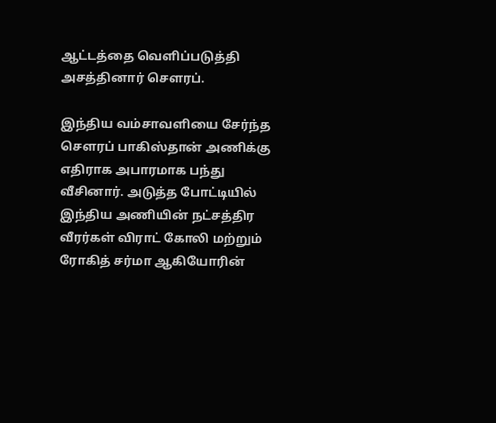ஆட்டத்தை வெளிப்படுத்தி அசத்தினார் சௌரப்.

இந்திய வம்சாவளியை சேர்ந்த சௌரப் பாகிஸ்தான் அணிக்கு எதிராக அபாரமாக பந்து வீசினார். அடுத்த போட்டியில் இந்திய அணியின் நட்சத்திர வீரர்கள் விராட் கோலி மற்றும் ரோகித் சர்மா ஆகியோரின்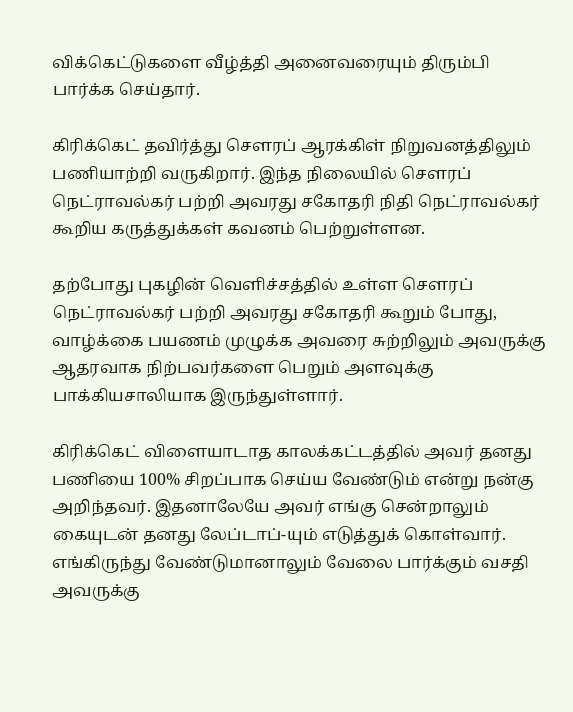விக்கெட்டுகளை வீழ்த்தி அனைவரையும் திரும்பி பார்க்க செய்தார்.

கிரிக்கெட் தவிர்த்து சௌரப் ஆரக்கிள் நிறுவனத்திலும் பணியாற்றி வருகிறார். இந்த நிலையில் சௌரப் நெட்ராவல்கர் பற்றி அவரது சகோதரி நிதி நெட்ராவல்கர் கூறிய கருத்துக்கள் கவனம் பெற்றுள்ளன.

தற்போது புகழின் வெளிச்சத்தில் உள்ள சௌரப் நெட்ராவல்கர் பற்றி அவரது சகோதரி கூறும் போது, வாழ்க்கை பயணம் முழுக்க அவரை சுற்றிலும் அவருக்கு ஆதரவாக நிற்பவர்களை பெறும் அளவுக்கு பாக்கியசாலியாக இருந்துள்ளார்.

கிரிக்கெட் விளையாடாத காலக்கட்டத்தில் அவர் தனது பணியை 100% சிறப்பாக செய்ய வேண்டும் என்று நன்கு அறிந்தவர். இதனாலேயே அவர் எங்கு சென்றாலும் கையுடன் தனது லேப்டாப்-யும் எடுத்துக் கொள்வார். எங்கிருந்து வேண்டுமானாலும் வேலை பார்க்கும் வசதி அவருக்கு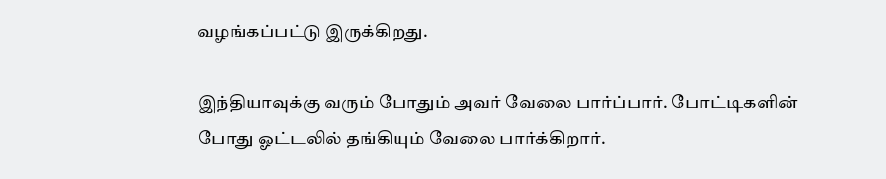வழங்கப்பட்டு இருக்கிறது.

இந்தியாவுக்கு வரும் போதும் அவர் வேலை பார்ப்பார். போட்டிகளின் போது ஓட்டலில் தங்கியும் வேலை பார்க்கிறார்.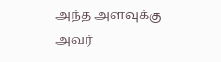அந்த அளவுக்கு அவர்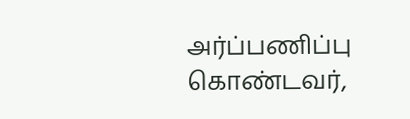அர்ப்பணிப்பு கொண்டவர்,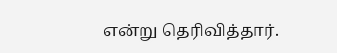என்று தெரிவித்தார்.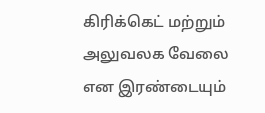கிரிக்கெட் மற்றும் அலுவலக வேலை என இரண்டையும்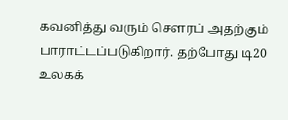கவனித்து வரும் சௌரப் அதற்கும் பாராட்டப்படுகிறார். தற்போது டி20 உலகக்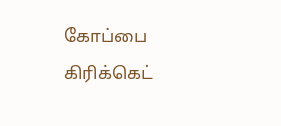கோப்பை கிரிக்கெட்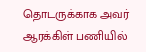தொடருக்காக அவர் ஆரக்கிள் பணியில்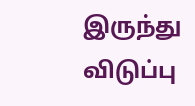இருந்து விடுப்பு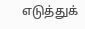எடுத்துக்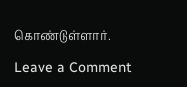கொண்டுள்ளார்.

Leave a Comment